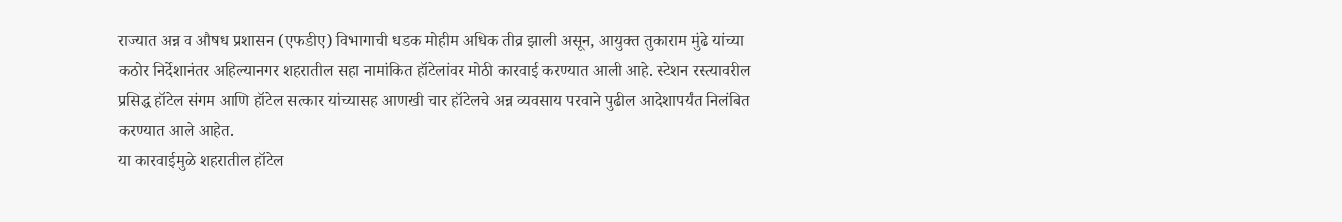राज्यात अन्न व औषध प्रशासन (एफडीए) विभागाची धडक मोहीम अधिक तीव्र झाली असून, आयुक्त तुकाराम मुंढे यांच्या कठोर निर्देशानंतर अहिल्यानगर शहरातील सहा नामांकित हॉटेलांवर मोठी कारवाई करण्यात आली आहे. स्टेशन रस्त्यावरील प्रसिद्ध हॉटेल संगम आणि हॉटेल सत्कार यांच्यासह आणखी चार हॉटेलचे अन्न व्यवसाय परवाने पुढील आदेशापर्यंत निलंबित करण्यात आले आहेत.
या कारवाईमुळे शहरातील हॉटेल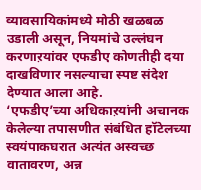व्यावसायिकांमध्ये मोठी खळबळ उडाली असून, नियमांचे उल्लंघन करणाऱयांवर एफडीए कोणतीही दया दाखविणार नसल्याचा स्पष्ट संदेश देण्यात आला आहे.
‘एफडीए’च्या अधिकाऱयांनी अचानक केलेल्या तपासणीत संबंधित हॉटेलच्या स्वयंपाकघरात अत्यंत अस्वच्छ वातावरण, अन्न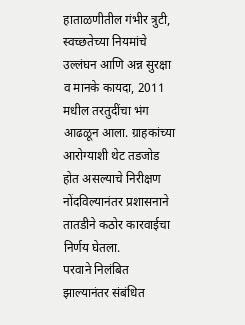हाताळणीतील गंभीर त्रुटी, स्वच्छतेच्या नियमांचे उल्लंघन आणि अन्न सुरक्षा व मानके कायदा, 2011 मधील तरतुदींचा भंग आढळून आला. ग्राहकांच्या आरोग्याशी थेट तडजोड होत असल्याचे निरीक्षण नोंदविल्यानंतर प्रशासनाने तातडीने कठोर कारवाईचा निर्णय घेतला.
परवाने निलंबित झाल्यानंतर संबंधित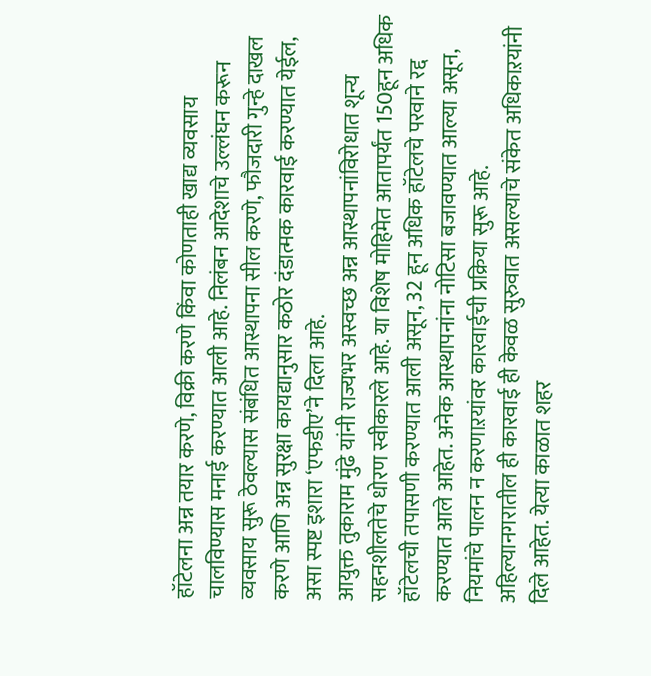हॉटेलना अन्न तयार करणे, विक्री करणे किंवा कोणताही खाद्य व्यवसाय चालविण्यास मनाई करण्यात आली आहे. निलंबन आदेशाचे उल्लंघन करून व्यवसाय सुरू ठेवल्यास संबंधित आस्थापना सील करणे, फौजदारी गुन्हे दाखल करणे आणि अन्न सुरक्षा कायद्यानुसार कठोर दंडात्मक कारवाई करण्यात येईल, असा स्पष्ट इशारा ‘एफडीए’ने दिला आहे.
आयुक्त तुकाराम मुंढे यांनी राज्यभर अस्वच्छ अन्न आस्थापनांविरोधात शून्य सहनशीलतेचे धोरण स्वीकारले आहे. या विशेष मोहिमेत आतापर्यंत 150हून अधिक हॉटेलची तपासणी करण्यात आली असून, 32 हून अधिक हॉटेलचे परवाने रद्द करण्यात आले आहेत. अनेक आस्थापनांना नोटिसा बजावण्यात आल्या असून, नियमांचे पालन न करणाऱयांवर कारवाईची प्रक्रिया सुरू आहे.
अहिल्यानगरातील ही कारवाई ही केवळ सुरुवात असल्याचे संकेत अधिकाऱयांनी दिले आहेत. येत्या काळात शहर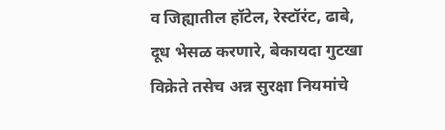व जिह्यातील हॉटेल, रेस्टॉरंट, ढाबे, दूध भेसळ करणारे, बेकायदा गुटखा विक्रेते तसेच अन्न सुरक्षा नियमांचे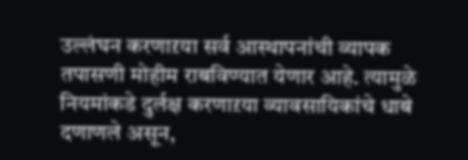उल्लंघन करणाऱया सर्व आस्थापनांची व्यापक तपासणी मोहीम राबविण्यात येणार आहे. त्यामुळे नियमांकडे दुर्लक्ष करणाऱया व्यावसायिकांचे धाबे दणाणले असून,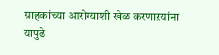ग्राहकांच्या आरोग्याशी खेळ करणाऱयांना यापुढे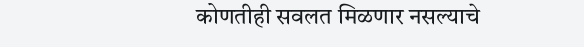कोणतीही सवलत मिळणार नसल्याचे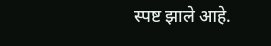स्पष्ट झाले आहे.